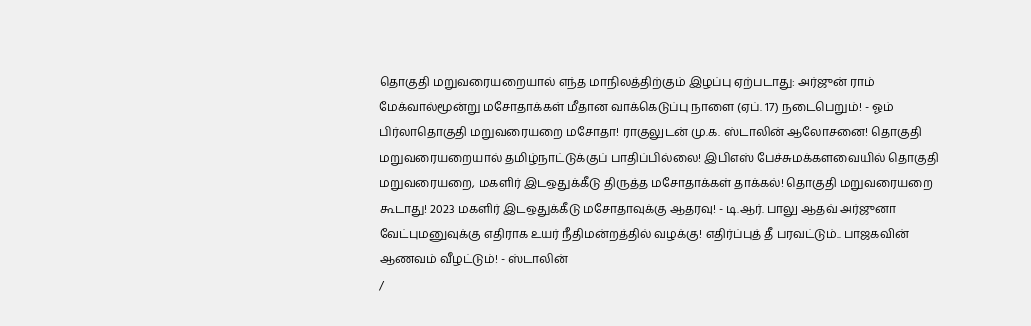தொகுதி மறுவரையறையால் எந்த மாநிலத்திற்கும் இழப்பு ஏற்படாது: அர்ஜுன் ராம் மேக்வால்மூன்று மசோதாக்கள் மீதான வாக்கெடுப்பு நாளை (ஏப். 17) நடைபெறும்! - ஓம் பிர்லாதொகுதி மறுவரையறை மசோதா! ராகுலுடன் மு.க. ஸ்டாலின் ஆலோசனை! தொகுதி மறுவரையறையால் தமிழ்நாட்டுக்குப் பாதிப்பில்லை! இபிஎஸ் பேச்சுமக்களவையில் தொகுதி மறுவரையறை, மகளிர் இடஒதுக்கீடு திருத்த மசோதாக்கள் தாக்கல்! தொகுதி மறுவரையறை கூடாது! 2023 மகளிர் இடஒதுக்கீடு மசோதாவுக்கு ஆதரவு! - டி.ஆர். பாலு ஆதவ் அர்ஜுனா வேட்புமனுவுக்கு எதிராக உயர் நீதிமன்றத்தில் வழக்கு! எதிர்ப்புத் தீ பரவட்டும்.. பாஜகவின் ஆணவம் வீழட்டும்! - ஸ்டாலின்
/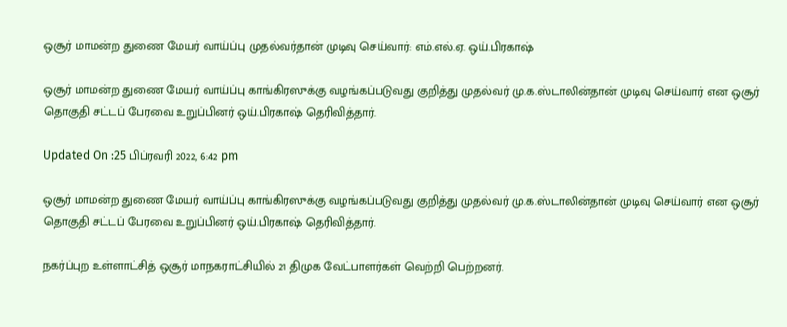ஒசூர் மாமன்ற துணை மேயர் வாய்ப்பு முதல்வர்தான் முடிவு செய்வார்: எம்.எல்.ஏ. ஒய்.பிரகாஷ்

ஒசூர் மாமன்ற துணை மேயர் வாய்ப்பு காங்கிரஸுக்கு வழங்கப்படுவது குறித்து முதல்வர் மு.க.ஸ்டாலின்தான் முடிவு செய்வார் என ஒசூர் தொகுதி சட்டப் பேரவை உறுப்பினர் ஒய்.பிரகாஷ் தெரிவித்தார்.

Updated On :25 பிப்ரவரி 2022, 6:42 pm

ஒசூர் மாமன்ற துணை மேயர் வாய்ப்பு காங்கிரஸுக்கு வழங்கப்படுவது குறித்து முதல்வர் மு.க.ஸ்டாலின்தான் முடிவு செய்வார் என ஒசூர் தொகுதி சட்டப் பேரவை உறுப்பினர் ஒய்.பிரகாஷ் தெரிவித்தார்.

நகர்ப்புற உள்ளாட்சித் ஒசூர் மாநகராட்சியில் 21 திமுக வேட்பாளர்கள் வெற்றி பெற்றனர்.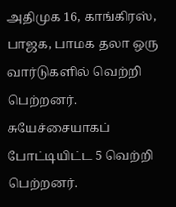அதிமுக 16, காங்கிரஸ், பாஜக, பாமக தலா ஒரு வார்டுகளில் வெற்றி பெற்றனர். சுயேச்சையாகப் போட்டியிட்ட 5 வெற்றி பெற்றனர்.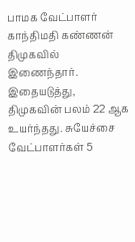பாமக வேட்பாளர் காந்திமதி கண்ணன் திமுகவில் இணைந்தார். இதையடுத்து, திமுகவின் பலம் 22 ஆக உயர்ந்தது. சுயேச்சை வேட்பாளர்கள் 5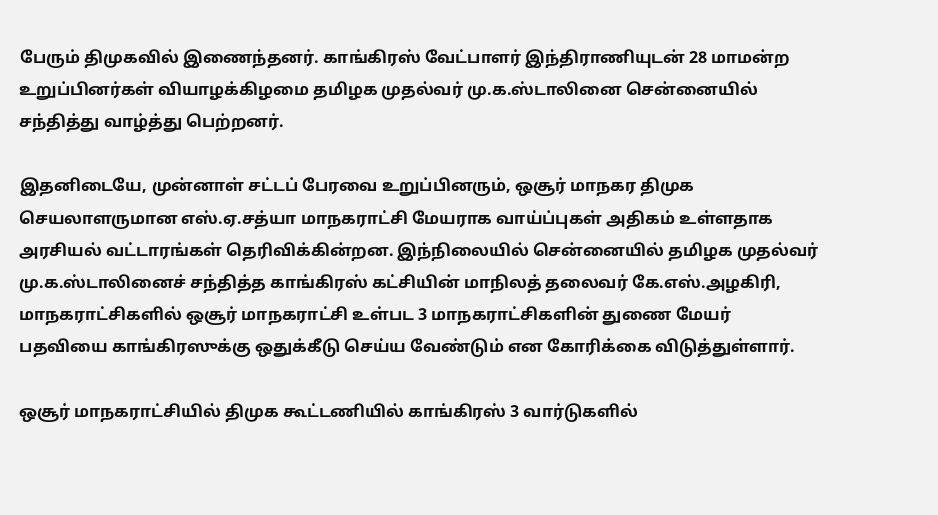பேரும் திமுகவில் இணைந்தனர். காங்கிரஸ் வேட்பாளர் இந்திராணியுடன் 28 மாமன்ற உறுப்பினர்கள் வியாழக்கிழமை தமிழக முதல்வர் மு.க.ஸ்டாலினை சென்னையில் சந்தித்து வாழ்த்து பெற்றனர்.

இதனிடையே, முன்னாள் சட்டப் பேரவை உறுப்பினரும், ஒசூர் மாநகர திமுக செயலாளருமான எஸ்.ஏ.சத்யா மாநகராட்சி மேயராக வாய்ப்புகள் அதிகம் உள்ளதாக அரசியல் வட்டாரங்கள் தெரிவிக்கின்றன. இந்நிலையில் சென்னையில் தமிழக முதல்வர் மு.க.ஸ்டாலினைச் சந்தித்த காங்கிரஸ் கட்சியின் மாநிலத் தலைவர் கே.எஸ்.அழகிரி, மாநகராட்சிகளில் ஒசூர் மாநகராட்சி உள்பட 3 மாநகராட்சிகளின் துணை மேயர் பதவியை காங்கிரஸுக்கு ஒதுக்கீடு செய்ய வேண்டும் என கோரிக்கை விடுத்துள்ளார்.

ஒசூர் மாநகராட்சியில் திமுக கூட்டணியில் காங்கிரஸ் 3 வார்டுகளில்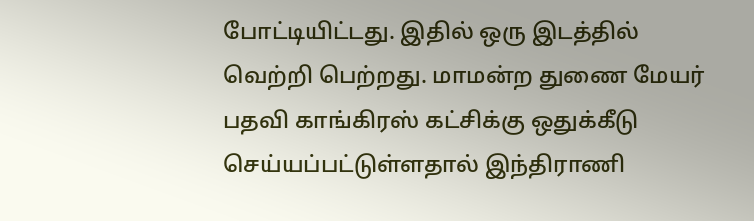போட்டியிட்டது. இதில் ஒரு இடத்தில் வெற்றி பெற்றது. மாமன்ற துணை மேயர் பதவி காங்கிரஸ் கட்சிக்கு ஒதுக்கீடு செய்யப்பட்டுள்ளதால் இந்திராணி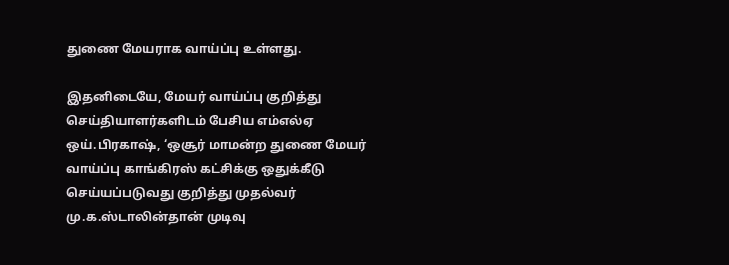துணை மேயராக வாய்ப்பு உள்ளது.

இதனிடையே, மேயர் வாய்ப்பு குறித்து செய்தியாளர்களிடம் பேசிய எம்எல்ஏ ஒய்.பிரகாஷ், ‘ஒசூர் மாமன்ற துணை மேயர் வாய்ப்பு காங்கிரஸ் கட்சிக்கு ஒதுக்கீடு செய்யப்படுவது குறித்து முதல்வர் மு.க.ஸ்டாலின்தான் முடிவு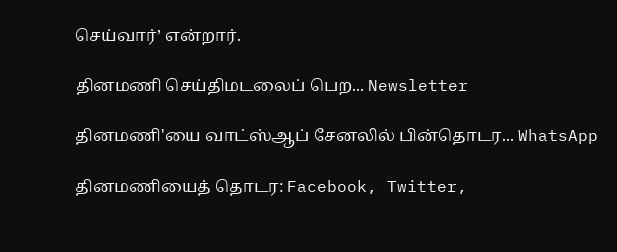செய்வார்’ என்றார்.

தினமணி செய்திமடலைப் பெற... Newsletter

தினமணி'யை வாட்ஸ்ஆப் சேனலில் பின்தொடர... WhatsApp

தினமணியைத் தொடர: Facebook, Twitter,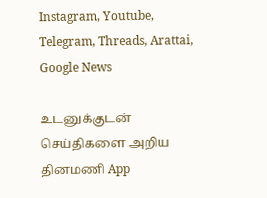Instagram, Youtube, Telegram, Threads, Arattai, Google News

உடனுக்குடன் செய்திகளை அறிய தினமணி App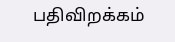பதிவிறக்கம்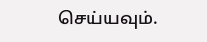செய்யவும்.